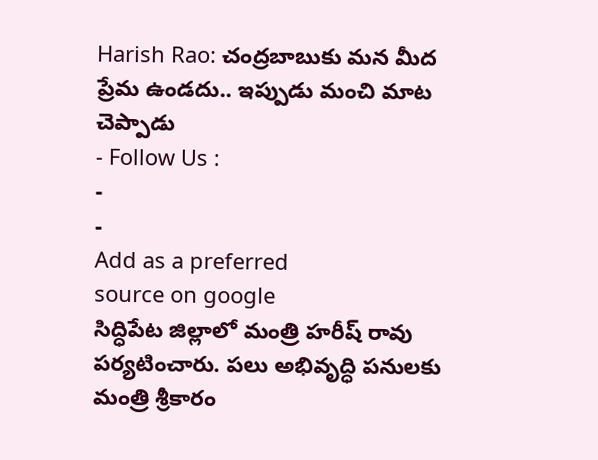Harish Rao: చంద్రబాబుకు మన మీద ప్రేమ ఉండదు.. ఇప్పుడు మంచి మాట చెప్పాడు
- Follow Us :
-
-
Add as a preferred
source on google
సిద్ధిపేట జిల్లాలో మంత్రి హరీష్ రావు పర్యటించారు. పలు అభివృద్ధి పనులకు మంత్రి శ్రీకారం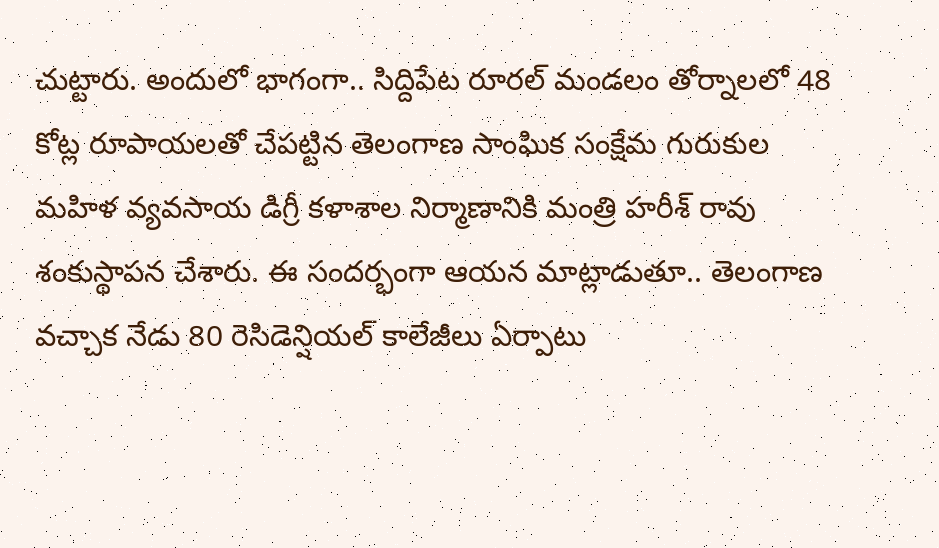చుట్టారు. అందులో భాగంగా.. సిద్దిపేట రూరల్ మండలం తోర్నాలలో 48 కోట్ల రూపాయలతో చేపట్టిన తెలంగాణ సాంఘిక సంక్షేమ గురుకుల మహిళ వ్యవసాయ డిగ్రీ కళాశాల నిర్మాణానికి మంత్రి హరీశ్ రావు శంకుస్థాపన చేశారు. ఈ సందర్భంగా ఆయన మాట్లాడుతూ.. తెలంగాణ వచ్చాక నేడు 80 రెసిడెన్షియల్ కాలేజీలు ఏర్పాటు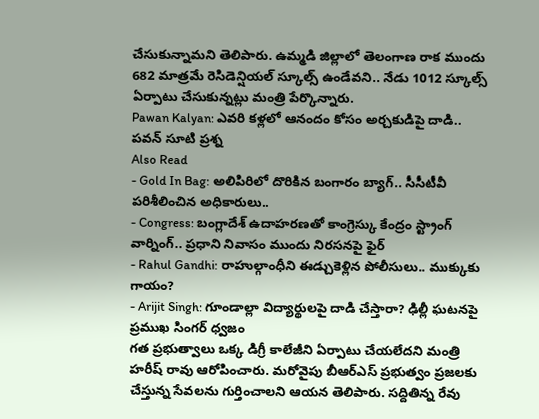చేసుకున్నామని తెలిపారు. ఉమ్మడి జిల్లాలో తెలంగాణ రాక ముందు 682 మాత్రమే రెసిడెన్షియల్ స్కూల్స్ ఉండేవని.. నేడు 1012 స్కూల్స్ ఏర్పాటు చేసుకున్నట్లు మంత్రి పేర్కొన్నారు.
Pawan Kalyan: ఎవరి కళ్లలో ఆనందం కోసం అర్చకుడిపై దాడి.. పవన్ సూటి ప్రశ్న
Also Read
- Gold In Bag: అలిపిరిలో దొరికిన బంగారం బ్యాగ్.. సీసీటీవీ పరిశీలించిన అధికారులు..
- Congress: బంగ్లాదేశ్ ఉదాహరణతో కాంగ్రెస్కు కేంద్రం స్ట్రాంగ్ వార్నింగ్.. ప్రధాని నివాసం ముందు నిరసనపై ఫైర్
- Rahul Gandhi: రాహుల్గాంధీని ఈడ్చుకెళ్లిన పోలీసులు.. ముక్కుకు గాయం?
- Arijit Singh: గూండాల్లా విద్యార్థులపై దాడి చేస్తారా? ఢిల్లీ ఘటనపై ప్రముఖ సింగర్ ధ్వజం
గత ప్రభుత్వాలు ఒక్క డిగ్రీ కాలేజీని ఏర్పాటు చేయలేదని మంత్రి హరీష్ రావు ఆరోపించారు. మరోవైపు బీఆర్ఎస్ ప్రభుత్వం ప్రజలకు చేస్తున్న సేవలను గుర్తించాలని ఆయన తెలిపారు. సద్దితిన్న రేవు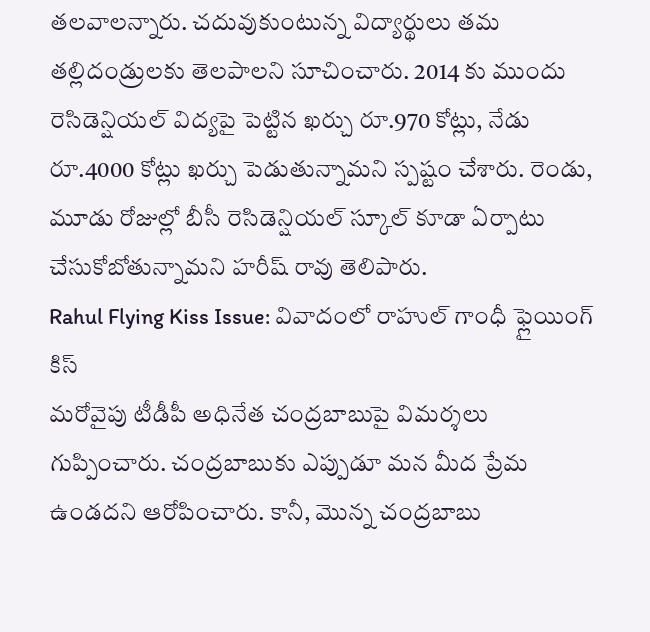తలవాలన్నారు. చదువుకుంటున్న విద్యార్థులు తమ తల్లిదండ్రులకు తెలపాలని సూచించారు. 2014 కు ముందు రెసిడెన్షియల్ విద్యపై పెట్టిన ఖర్చు రూ.970 కోట్లు, నేడు రూ.4000 కోట్లు ఖర్చు పెడుతున్నామని స్పష్టం చేశారు. రెండు, మూడు రోజుల్లో బీసీ రెసిడెన్షియల్ స్కూల్ కూడా ఏర్పాటు చేసుకోబోతున్నామని హరీష్ రావు తెలిపారు.
Rahul Flying Kiss Issue: వివాదంలో రాహుల్ గాంధీ ఫ్లైయింగ్ కిస్
మరోవైపు టీడీపీ అధినేత చంద్రబాబుపై విమర్శలు గుప్పించారు. చంద్రబాబుకు ఎప్పుడూ మన మీద ప్రేమ ఉండదని ఆరోపించారు. కానీ, మొన్న చంద్రబాబు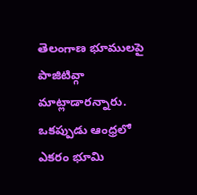తెలంగాణ భూములపై పాజిటివ్గా మాట్లాడారన్నారు. ఒకప్పుడు ఆంధ్రలో ఎకరం భూమి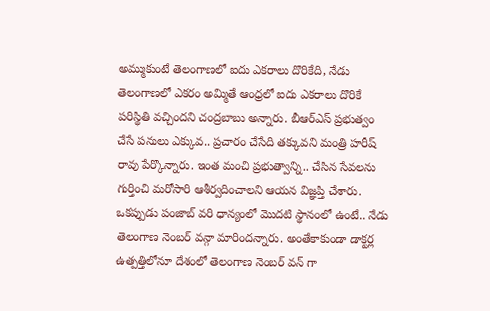అమ్ముకుంటే తెలంగాణలో ఐదు ఎకరాలు దొరికేది, నేడు తెలంగాణలో ఎకరం అమ్మితే ఆంధ్రలో ఐదు ఎకరాలు దొరికే పరిస్థితి వచ్చిందని చంద్రబాబు అన్నారు. బీఆర్ఎస్ ప్రభుత్వం చేసే పనులు ఎక్కువ.. ప్రచారం చేసేది తక్కువని మంత్రి హరీష్ రావు పేర్కొన్నారు. ఇంత మంచి ప్రభుత్వాన్ని.. చేసిన సేవలను గుర్తించి మరోసారి ఆశీర్వదించాలని ఆయన విజ్ఞప్తి చేశారు. ఒకప్పుడు పంజాబ్ వరి ధాన్యంలో మొదటి స్థానంలో ఉంటే.. నేడు తెలంగాణ నెంబర్ వన్గా మారిందన్నారు. అంతేకాకుండా డాక్టర్ల ఉత్పత్తిలోనూ దేశంలో తెలంగాణ నెంబర్ వన్ గా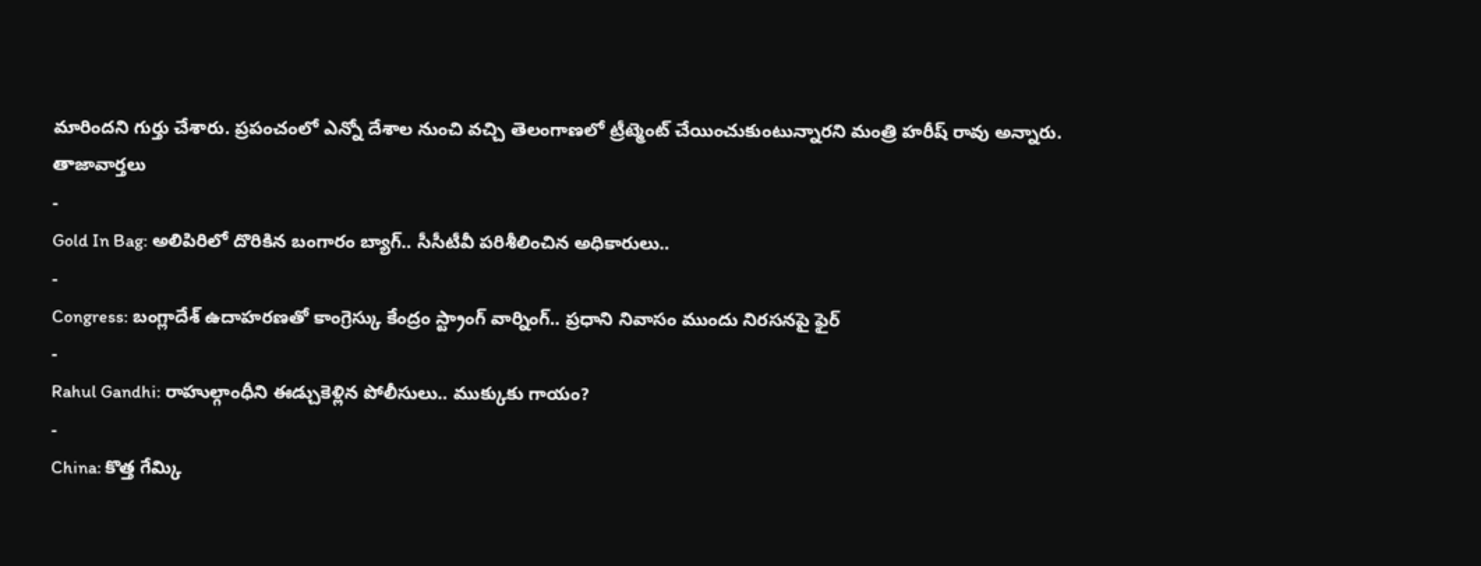మారిందని గుర్తు చేశారు. ప్రపంచంలో ఎన్నో దేశాల నుంచి వచ్చి తెలంగాణలో ట్రీట్మెంట్ చేయించుకుంటున్నారని మంత్రి హరీష్ రావు అన్నారు.
తాజావార్తలు
-
Gold In Bag: అలిపిరిలో దొరికిన బంగారం బ్యాగ్.. సీసీటీవీ పరిశీలించిన అధికారులు..
-
Congress: బంగ్లాదేశ్ ఉదాహరణతో కాంగ్రెస్కు కేంద్రం స్ట్రాంగ్ వార్నింగ్.. ప్రధాని నివాసం ముందు నిరసనపై ఫైర్
-
Rahul Gandhi: రాహుల్గాంధీని ఈడ్చుకెళ్లిన పోలీసులు.. ముక్కుకు గాయం?
-
China: కొత్త గేమ్కి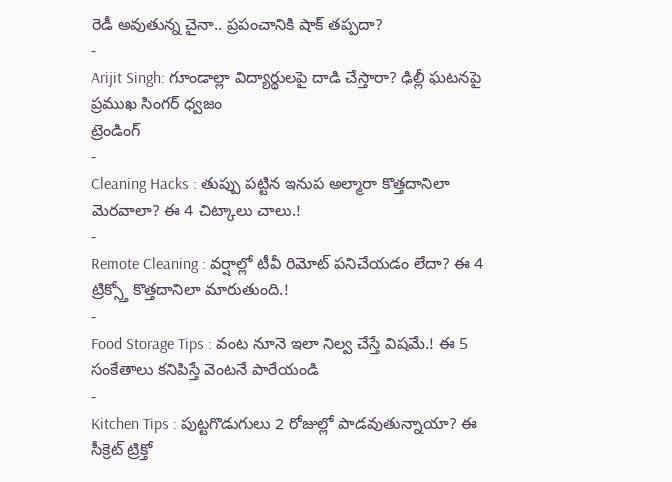రెడీ అవుతున్న చైనా.. ప్రపంచానికి షాక్ తప్పదా?
-
Arijit Singh: గూండాల్లా విద్యార్థులపై దాడి చేస్తారా? ఢిల్లీ ఘటనపై ప్రముఖ సింగర్ ధ్వజం
ట్రెండింగ్
-
Cleaning Hacks : తుప్పు పట్టిన ఇనుప అల్మారా కొత్తదానిలా మెరవాలా? ఈ 4 చిట్కాలు చాలు.!
-
Remote Cleaning : వర్షాల్లో టీవీ రిమోట్ పనిచేయడం లేదా? ఈ 4 ట్రిక్స్తో కొత్తదానిలా మారుతుంది.!
-
Food Storage Tips : వంట నూనె ఇలా నిల్వ చేస్తే విషమే.! ఈ 5 సంకేతాలు కనిపిస్తే వెంటనే పారేయండి
-
Kitchen Tips : పుట్టగొడుగులు 2 రోజుల్లో పాడవుతున్నాయా? ఈ సీక్రెట్ ట్రిక్తో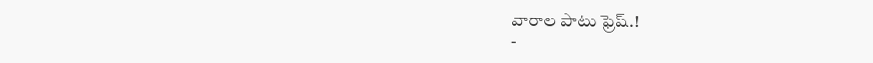వారాల పాటు ఫ్రెష్.!
-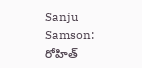Sanju Samson: రోహిత్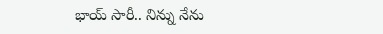భాయ్ సారీ.. నిన్ను నేను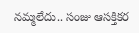నమ్మలేదు.. సంజు ఆసక్తికర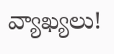వ్యాఖ్యలు!